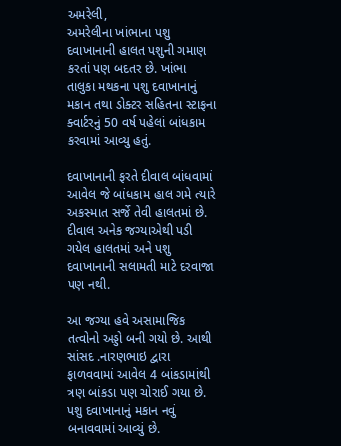અમરેલી,
અમરેલીના ખાંભાના પશુ દવાખાનાની હાલત પશુની ગમાણ કરતાં પણ બદતર છે. ખાંભા તાલુકા મથકના પશુ દવાખાનાનું મકાન તથા ડોક્ટર સહિતના સ્ટાફના ક્વાર્ટરનું 50 વર્ષ પહેલાં બાંધકામ કરવામાં આવ્યુ હતું.

દવાખાનાની ફરતે દીવાલ બાંધવામાં આવેલ જે બાંધકામ હાલ ગમે ત્યારે અકસ્માત સર્જે તેવી હાલતમાં છે. દીવાલ અનેક જગ્યાએથી પડી ગયેલ હાલતમાં અને પશુ દવાખાનાની સલામતી માટે દરવાજા પણ નથી.

આ જગ્યા હવે અસામાજિક તત્વોનો અડ્ડો બની ગયો છે. આથી સાંસદ .નારણભાઇ દ્વારા ફાળવવામાં આવેલ 4 બાંકડામાંથી ત્રણ બાંકડા પણ ચોરાઈ ગયા છે. પશુ દવાખાનાનું મકાન નવું બનાવવામાં આવ્યું છે.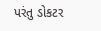પરંતુ ડોકટર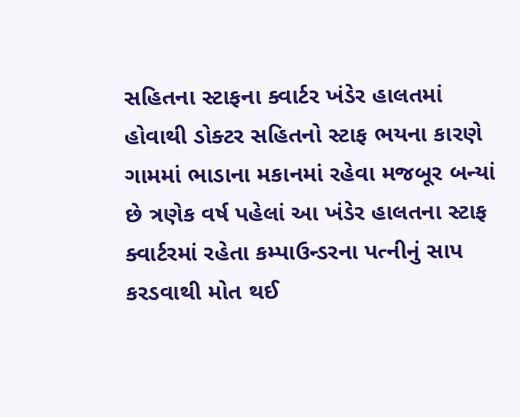સહિતના સ્ટાફના ક્વાર્ટર ખંડેર હાલતમાં હોવાથી ડોક્ટર સહિતનો સ્ટાફ ભયના કારણે ગામમાં ભાડાના મકાનમાં રહેવા મજબૂર બન્યાં છે ત્રણેક વર્ષ પહેલાં આ ખંડેર હાલતના સ્ટાફ ક્વાર્ટરમાં રહેતા કમ્પાઉન્ડરના પત્નીનું સાપ કરડવાથી મોત થઈ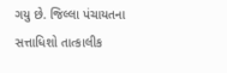ગયુ છે. જિલ્લા પંચાયતના સત્તાધિશો તાત્કાલીક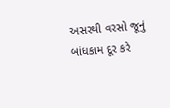અસરથી વરસો જૂનું બાંધકામ દૂર કરે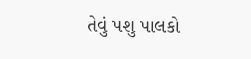તેવું પશુ પાલકો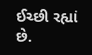ઈચ્છી રહ્યાં છે.